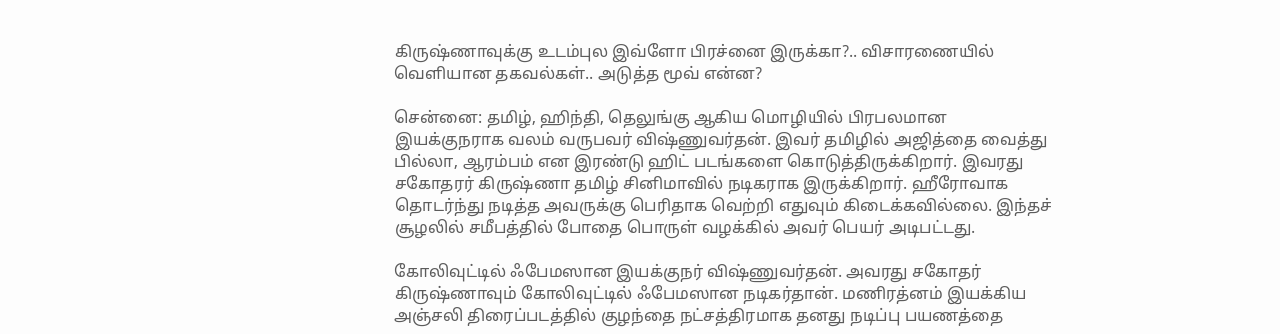கிருஷ்ணாவுக்கு உடம்புல இவ்ளோ பிரச்னை இருக்கா?.. விசாரணையில் வெளியான தகவல்கள்.. அடுத்த மூவ் என்ன?

சென்னை: தமிழ், ஹிந்தி, தெலுங்கு ஆகிய மொழியில் பிரபலமான இயக்குநராக வலம் வருபவர் விஷ்ணுவர்தன். இவர் தமிழில் அஜித்தை வைத்து பில்லா, ஆரம்பம் என இரண்டு ஹிட் படங்களை கொடுத்திருக்கிறார். இவரது சகோதரர் கிருஷ்ணா தமிழ் சினிமாவில் நடிகராக இருக்கிறார். ஹீரோவாக தொடர்ந்து நடித்த அவருக்கு பெரிதாக வெற்றி எதுவும் கிடைக்கவில்லை. இந்தச் சூழலில் சமீபத்தில் போதை பொருள் வழக்கில் அவர் பெயர் அடிபட்டது.

கோலிவுட்டில் ஃபேமஸான இயக்குநர் விஷ்ணுவர்தன். அவரது சகோதர் கிருஷ்ணாவும் கோலிவுட்டில் ஃபேமஸான நடிகர்தான். மணிரத்னம் இயக்கிய அஞ்சலி திரைப்படத்தில் குழந்தை நட்சத்திரமாக தனது நடிப்பு பயணத்தை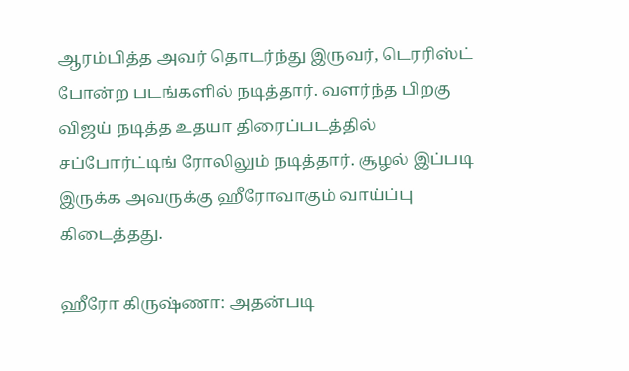ஆரம்பித்த அவர் தொடர்ந்து இருவர், டெரரிஸ்ட் போன்ற படங்களில் நடித்தார். வளர்ந்த பிறகு விஜய் நடித்த உதயா திரைப்படத்தில் சப்போர்ட்டிங் ரோலிலும் நடித்தார். சூழல் இப்படி இருக்க அவருக்கு ஹீரோவாகும் வாய்ப்பு கிடைத்தது.

ஹீரோ கிருஷ்ணா: அதன்படி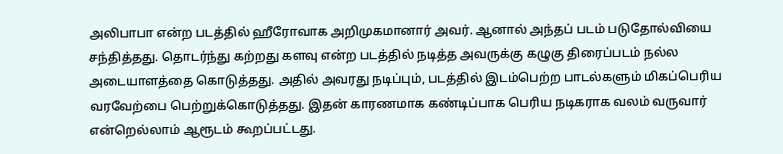அலிபாபா என்ற படத்தில் ஹீரோவாக அறிமுகமானார் அவர். ஆனால் அந்தப் படம் படுதோல்வியை சந்தித்தது. தொடர்ந்து கற்றது களவு என்ற படத்தில் நடித்த அவருக்கு கழுகு திரைப்படம் நல்ல அடையாளத்தை கொடுத்தது. அதில் அவரது நடிப்பும், படத்தில் இடம்பெற்ற பாடல்களும் மிகப்பெரிய வரவேற்பை பெற்றுக்கொடுத்தது. இதன் காரணமாக கண்டிப்பாக பெரிய நடிகராக வலம் வருவார் என்றெல்லாம் ஆரூடம் கூறப்பட்டது.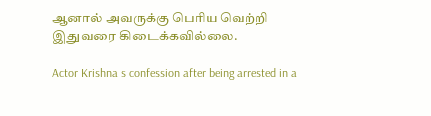ஆனால் அவருக்கு பெரிய வெற்றி இதுவரை கிடைக்கவில்லை.

Actor Krishna s confession after being arrested in a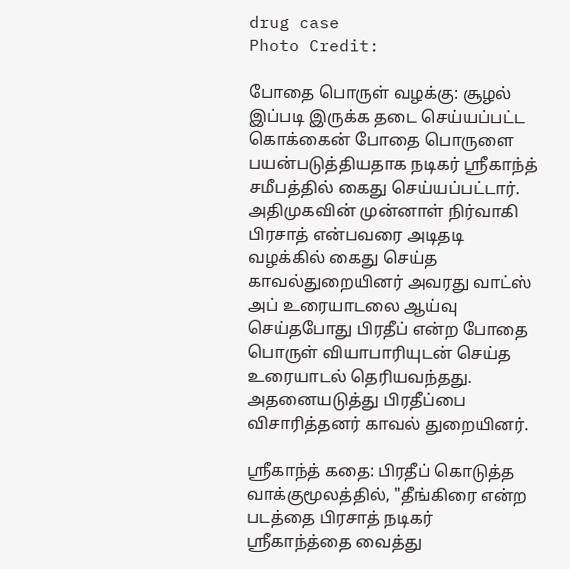drug case
Photo Credit:

போதை பொருள் வழக்கு: சூழல் இப்படி இருக்க தடை செய்யப்பட்ட கொக்கைன் போதை பொருளை பயன்படுத்தியதாக நடிகர் ஸ்ரீகாந்த் சமீபத்தில் கைது செய்யப்பட்டார். அதிமுகவின் முன்னாள் நிர்வாகி பிரசாத் என்பவரை அடிதடி வழக்கில் கைது செய்த காவல்துறையினர் அவரது வாட்ஸ் அப் உரையாடலை ஆய்வு செய்தபோது பிரதீப் என்ற போதை பொருள் வியாபாரியுடன் செய்த உரையாடல் தெரியவந்தது. அதனையடுத்து பிரதீப்பை விசாரித்தனர் காவல் துறையினர்.

ஸ்ரீகாந்த் கதை: பிரதீப் கொடுத்த வாக்குமூலத்தில், "தீங்கிரை என்ற படத்தை பிரசாத் நடிகர் ஸ்ரீகாந்த்தை வைத்து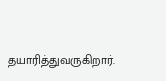தயாரித்துவருகிறார்.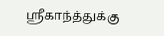ஸ்ரீகாந்த்துக்கு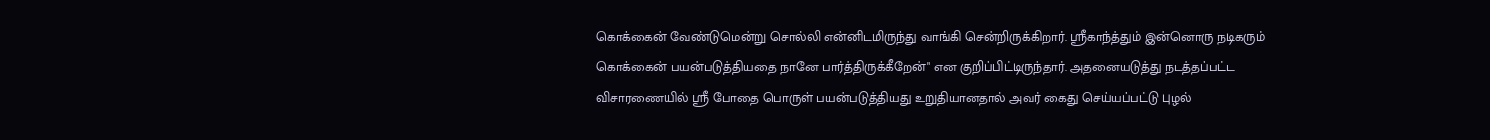கொக்கைன் வேண்டுமென்று சொல்லி என்னிடமிருந்து வாங்கி சென்றிருக்கிறார். ஸ்ரீகாந்த்தும் இன்னொரு நடிகரும் கொக்கைன் பயன்படுத்தியதை நானே பார்த்திருக்கீறேன்" என குறிப்பிட்டிருந்தார். அதனையடுத்து நடத்தப்பட்ட விசாரணையில் ஸ்ரீ போதை பொருள் பயன்படுத்தியது உறுதியானதால் அவர் கைது செய்யப்பட்டு புழல்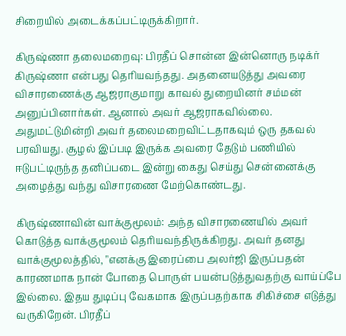சிறையில் அடைக்கப்பட்டிருக்கிறார்.

கிருஷ்ணா தலைமறைவு: பிரதீப் சொன்ன இன்னொரு நடிக்ர் கிருஷ்ணா என்பது தெரியவந்தது. அதனையடுத்து அவரை விசாரணைக்கு ஆஜராகுமாறு காவல் துறையினர் சம்மன் அனுப்பினார்கள். ஆனால் அவர் ஆஜராகவில்லை. அதுமட்டுமின்றி அவர் தலைமறைவிட்டதாகவும் ஒரு தகவல் பரவியது. சூழல் இப்படி இருக்க அவரை தேடும் பணியில் ஈடுபட்டிருந்த தனிப்படை இன்று கைது செய்து சென்னைக்கு அழைத்து வந்து விசாரணை மேற்கொண்டது.

கிருஷ்ணாவின் வாக்குமூலம்: அந்த விசாரணையில் அவர் கொடுத்த வாக்குமூலம் தெரியவந்திருக்கிறது. அவர் தனது வாக்குமூலத்தில், "எனக்கு இரைப்பை அலர்ஜி இருப்பதன் காரணமாக நான் போதை பொருள் பயன்படுத்துவதற்கு வாய்ப்பே இல்லை. இதய துடிப்பு வேகமாக இருப்பதற்காக சிகிச்சை எடுத்து வருகிறேன். பிரதீப்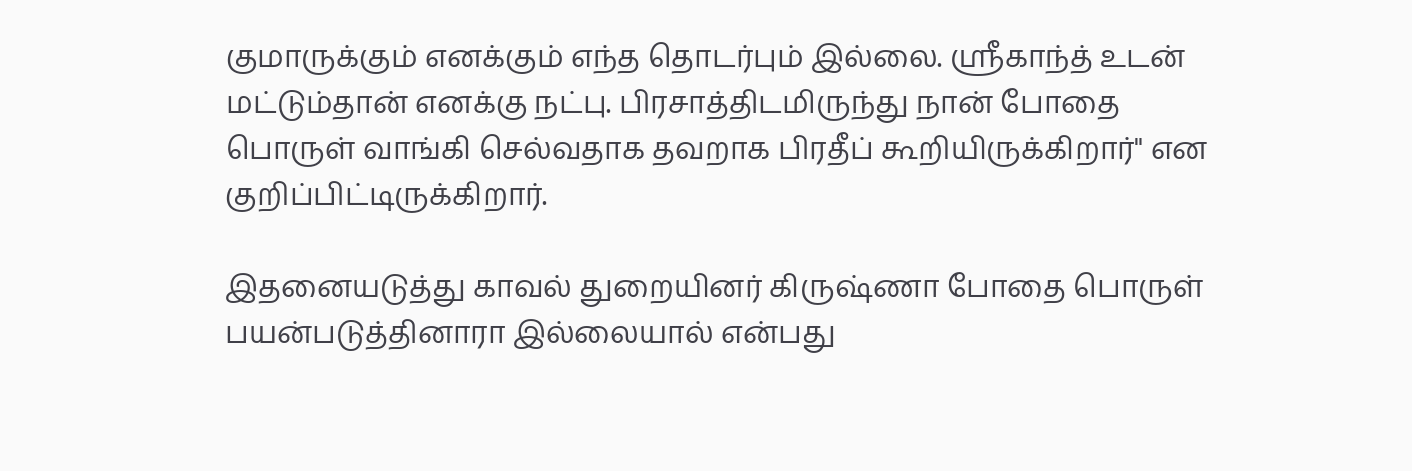குமாருக்கும் எனக்கும் எந்த தொடர்பும் இல்லை. ஸ்ரீகாந்த் உடன் மட்டும்தான் எனக்கு நட்பு. பிரசாத்திடமிருந்து நான் போதை பொருள் வாங்கி செல்வதாக தவறாக பிரதீப் கூறியிருக்கிறார்" என குறிப்பிட்டிருக்கிறார்.

இதனையடுத்து காவல் துறையினர் கிருஷ்ணா போதை பொருள் பயன்படுத்தினாரா இல்லையால் என்பது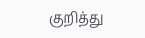குறித்து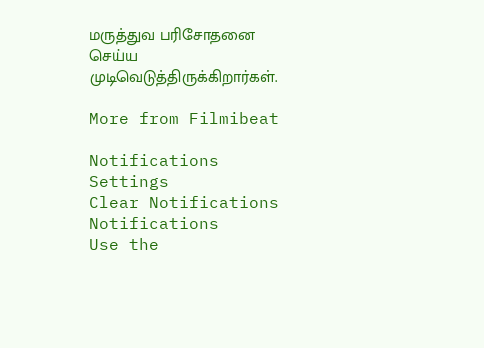மருத்துவ பரிசோதனை செய்ய முடிவெடுத்திருக்கிறார்கள்.

More from Filmibeat

Notifications
Settings
Clear Notifications
Notifications
Use the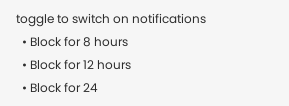toggle to switch on notifications
  • Block for 8 hours
  • Block for 12 hours
  • Block for 24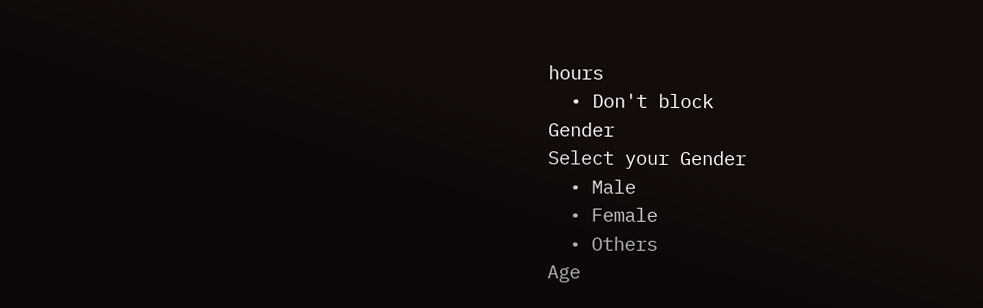hours
  • Don't block
Gender
Select your Gender
  • Male
  • Female
  • Others
Age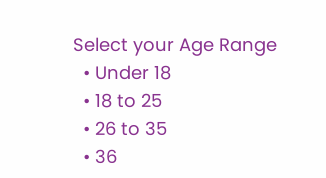Select your Age Range
  • Under 18
  • 18 to 25
  • 26 to 35
  • 36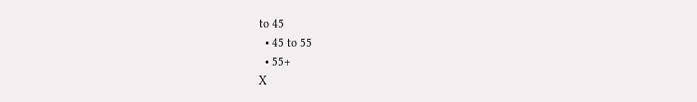to 45
  • 45 to 55
  • 55+
X